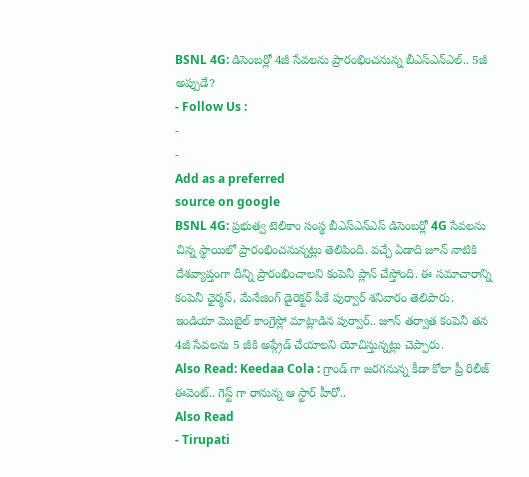BSNL 4G: డిసెంబర్లో 4జీ సేవలను ప్రారంభించనున్న బీఎస్ఎన్ఎల్.. 5జీ అప్పుడే?
- Follow Us :
-
-
Add as a preferred
source on google
BSNL 4G: ప్రభుత్వ టెలికాం సంస్థ బీఎస్ఎన్ఎస్ డిసెంబర్లో 4G సేవలను చిన్న స్థాయిలో ప్రారంభించనున్నట్లు తెలిపింది. వచ్చే ఏడాది జూన్ నాటికి దేశవ్యాప్తంగా దీన్ని ప్రారంభించాలని కంపెనీ ప్లాన్ చేస్తోంది. ఈ సమాచారాన్ని కంపెనీ ఛైర్మన్, మేనేజింగ్ డైరెక్టర్ పీకే పుర్వార్ శనివారం తెలిపారు. ఇండియా మొబైల్ కాంగ్రెస్లో మాట్లాడిన పుర్వార్.. జూన్ తర్వాత కంపెనీ తన 4జీ సేవలను 5 జీకి అప్గ్రేడ్ చేయాలని యోచిస్తున్నట్లు చెప్పారు.
Also Read: Keedaa Cola : గ్రాండ్ గా జరగనున్న కీడా కోలా ప్రీ రిలీజ్ ఈవెంట్.. గెస్ట్ గా రానున్న ఆ స్టార్ హీరో..
Also Read
- Tirupati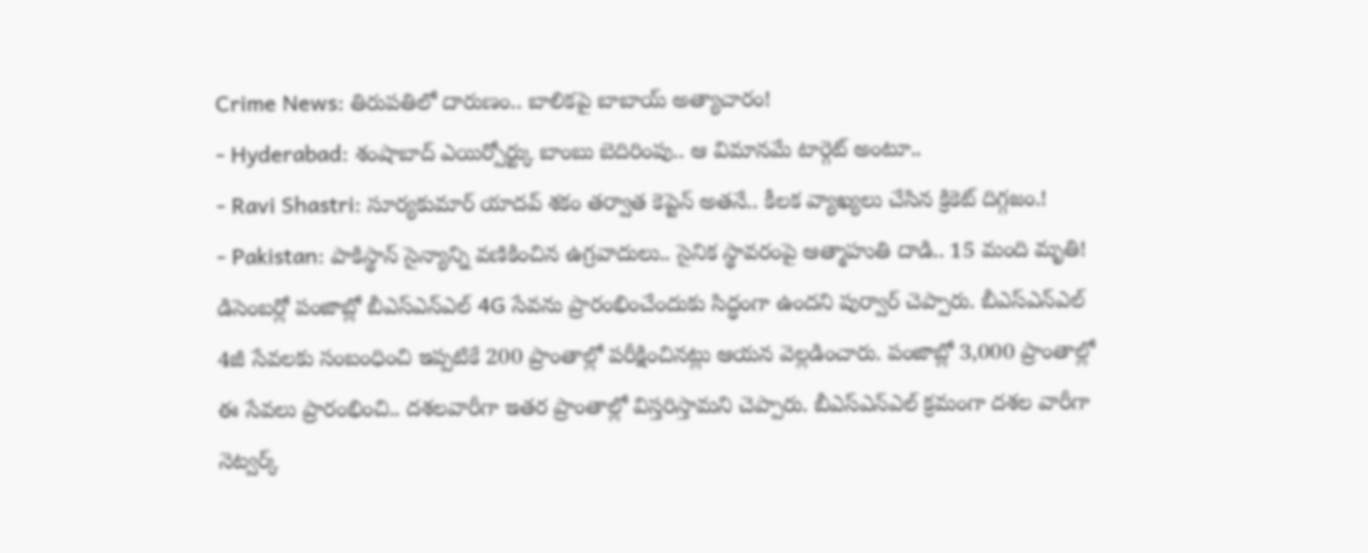Crime News: తిరుపతిలో దారుణం.. బాలికపై బాబాయ్ అత్యాచారం!
- Hyderabad: శంషాబాద్ ఎయిర్పోర్ట్కు బాంబు బెదిరింపు.. ఆ విమానమే టార్గెట్ అంటూ..
- Ravi Shastri: సూర్యకుమార్ యాదవ్ శకం తర్వాత కెప్టెన్ అతనే.. కీలక వ్యాఖ్యలు చేసిన క్రికెట్ దిగ్గజం.!
- Pakistan: పాకిస్థాన్ సైన్యాన్ని వణికించిన ఉగ్రవాదులు.. సైనిక స్థావరంపై ఆత్మాహుతి దాడి.. 15 మంది మృతి!
డిసెంబర్లో పంజాబ్లో బీఎస్ఎన్ఎల్ 4G సేవను ప్రారంభించేందుకు సిద్ధంగా ఉందని పుర్వార్ చెప్పారు. బీఎస్ఎన్ఎల్ 4జీ సేవలకు సంబంధించి ఇప్పటికే 200 ప్రాంతాల్లో పరీక్షించినట్లు ఆయన వెల్లడించారు. పంజాబ్లో 3,000 ప్రాంతాల్లో ఈ సేవలు ప్రారంభించి.. దశలవారీగా ఇతర ప్రాంతాల్లో విస్తరిస్తామని చెప్పారు. బీఎస్ఎన్ఎల్ క్రమంగా దశల వారీగా నెట్వర్క్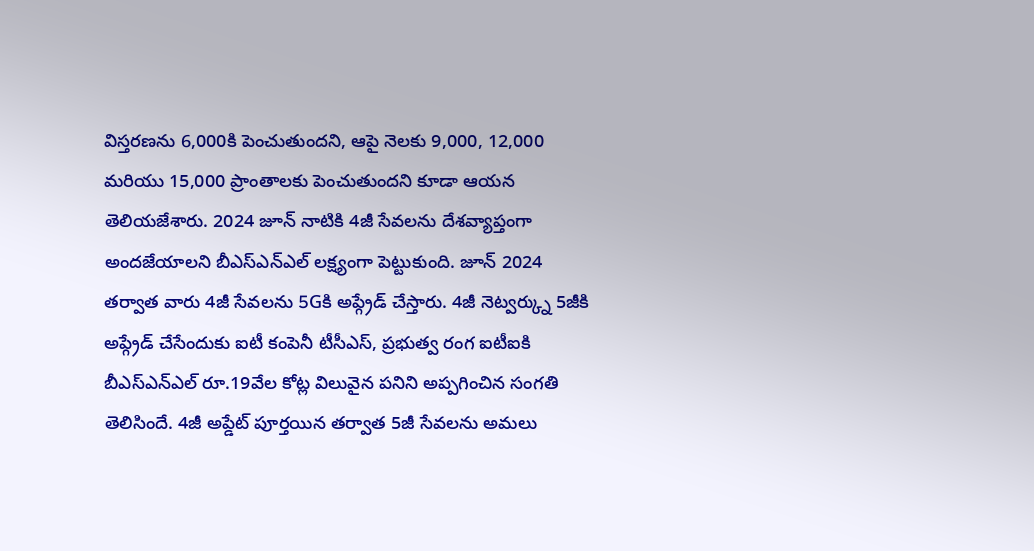విస్తరణను 6,000కి పెంచుతుందని, ఆపై నెలకు 9,000, 12,000 మరియు 15,000 ప్రాంతాలకు పెంచుతుందని కూడా ఆయన తెలియజేశారు. 2024 జూన్ నాటికి 4జీ సేవలను దేశవ్యాప్తంగా అందజేయాలని బీఎస్ఎన్ఎల్ లక్ష్యంగా పెట్టుకుంది. జూన్ 2024 తర్వాత వారు 4జీ సేవలను 5Gకి అప్గ్రేడ్ చేస్తారు. 4జీ నెట్వర్క్ను 5జీకి అప్గ్రేడ్ చేసేందుకు ఐటీ కంపెనీ టీసీఎస్, ప్రభుత్వ రంగ ఐటీఐకి బీఎస్ఎన్ఎల్ రూ.19వేల కోట్ల విలువైన పనిని అప్పగించిన సంగతి తెలిసిందే. 4జీ అప్డేట్ పూర్తయిన తర్వాత 5జీ సేవలను అమలు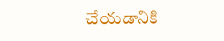చేయడానికి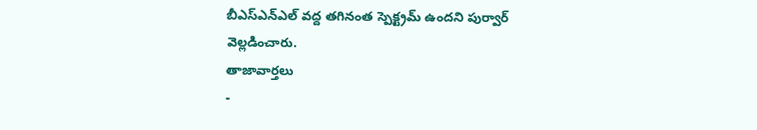బీఎస్ఎన్ఎల్ వద్ద తగినంత స్పెక్ట్రమ్ ఉందని పుర్వార్ వెల్లడించారు.
తాజావార్తలు
-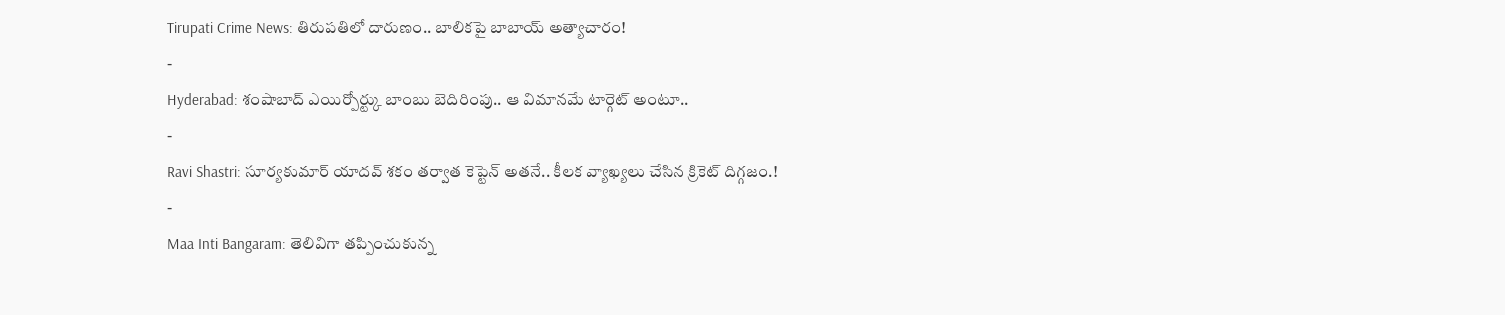Tirupati Crime News: తిరుపతిలో దారుణం.. బాలికపై బాబాయ్ అత్యాచారం!
-
Hyderabad: శంషాబాద్ ఎయిర్పోర్ట్కు బాంబు బెదిరింపు.. ఆ విమానమే టార్గెట్ అంటూ..
-
Ravi Shastri: సూర్యకుమార్ యాదవ్ శకం తర్వాత కెప్టెన్ అతనే.. కీలక వ్యాఖ్యలు చేసిన క్రికెట్ దిగ్గజం.!
-
Maa Inti Bangaram: తెలివిగా తప్పించుకున్న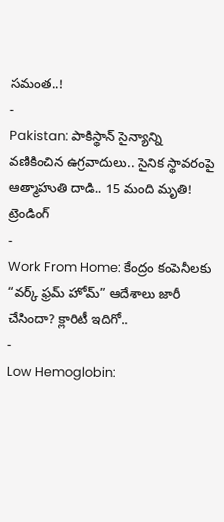సమంత..!
-
Pakistan: పాకిస్థాన్ సైన్యాన్ని వణికించిన ఉగ్రవాదులు.. సైనిక స్థావరంపై ఆత్మాహుతి దాడి.. 15 మంది మృతి!
ట్రెండింగ్
-
Work From Home: కేంద్రం కంపెనీలకు “వర్క్ ఫ్రమ్ హోమ్” ఆదేశాలు జారీ చేసిందా? క్లారిటీ ఇదిగో..
-
Low Hemoglobin: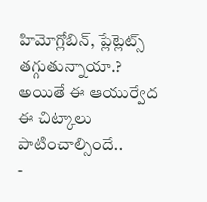హిమోగ్లోబిన్, ప్లేట్లెట్స్ తగ్గుతున్నాయా.? అయితే ఈ ఆయుర్వేద ఈ చిట్కాలు పాటించాల్సిందే..
-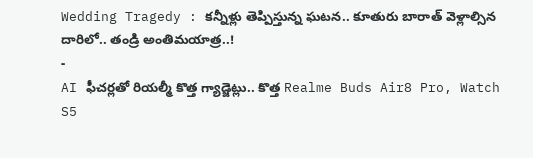Wedding Tragedy : కన్నీళ్లు తెప్పిస్తున్న ఘటన.. కూతురు బారాత్ వెళ్లాల్సిన దారిలో.. తండ్రి అంతిమయాత్ర..!
-
AI ఫీచర్లతో రియల్మీ కొత్త గ్యాడ్జెట్లు.. కొత్త Realme Buds Air8 Pro, Watch S5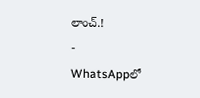లాంచ్.!
-
WhatsAppలో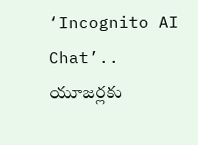‘Incognito AI Chat’.. యూజర్లకు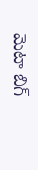మెటా బిగ్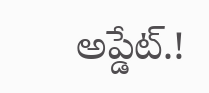అప్డేట్.!